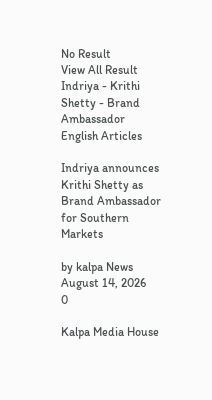No Result
View All Result
Indriya - Krithi Shetty - Brand Ambassador
English Articles

Indriya announces Krithi Shetty as Brand Ambassador for Southern Markets

by kalpa News
August 14, 2026
0

Kalpa Media House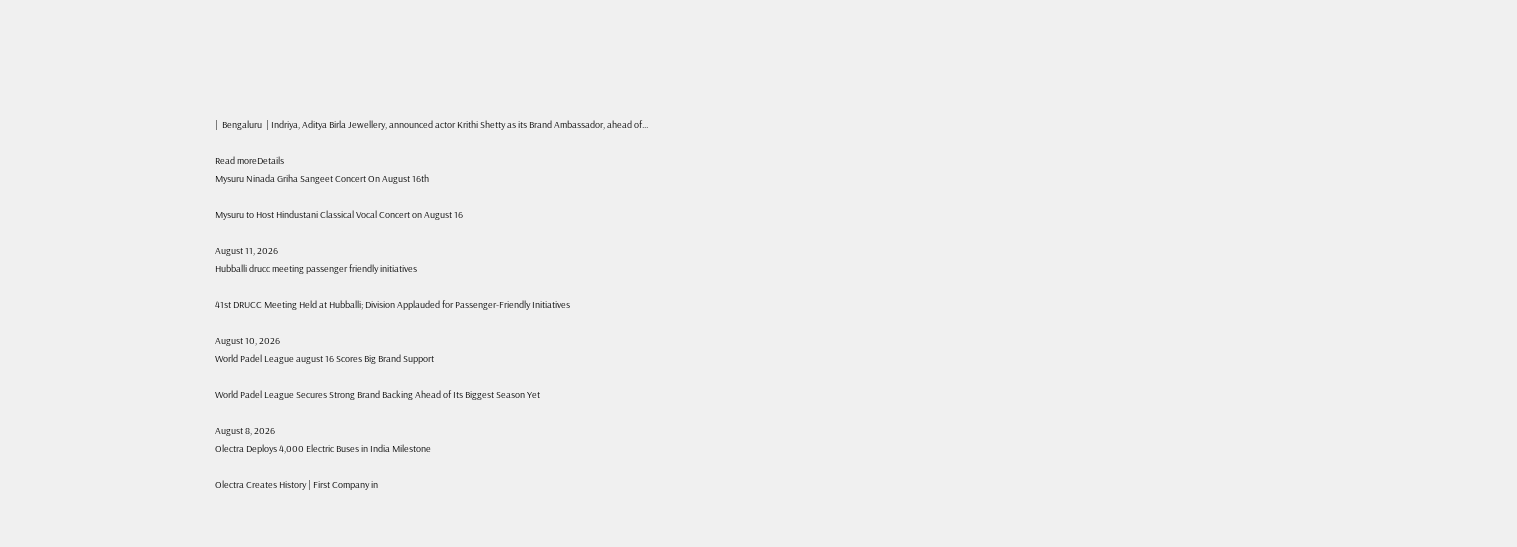|  Bengaluru  | Indriya, Aditya Birla Jewellery, announced actor Krithi Shetty as its Brand Ambassador, ahead of...

Read moreDetails
Mysuru Ninada Griha Sangeet Concert On August 16th

Mysuru to Host Hindustani Classical Vocal Concert on August 16

August 11, 2026
Hubballi drucc meeting passenger friendly initiatives

41st DRUCC Meeting Held at Hubballi; Division Applauded for Passenger-Friendly Initiatives

August 10, 2026
World Padel League august 16 Scores Big Brand Support

World Padel League Secures Strong Brand Backing Ahead of Its Biggest Season Yet

August 8, 2026
Olectra Deploys 4,000 Electric Buses in India Milestone

Olectra Creates History | First Company in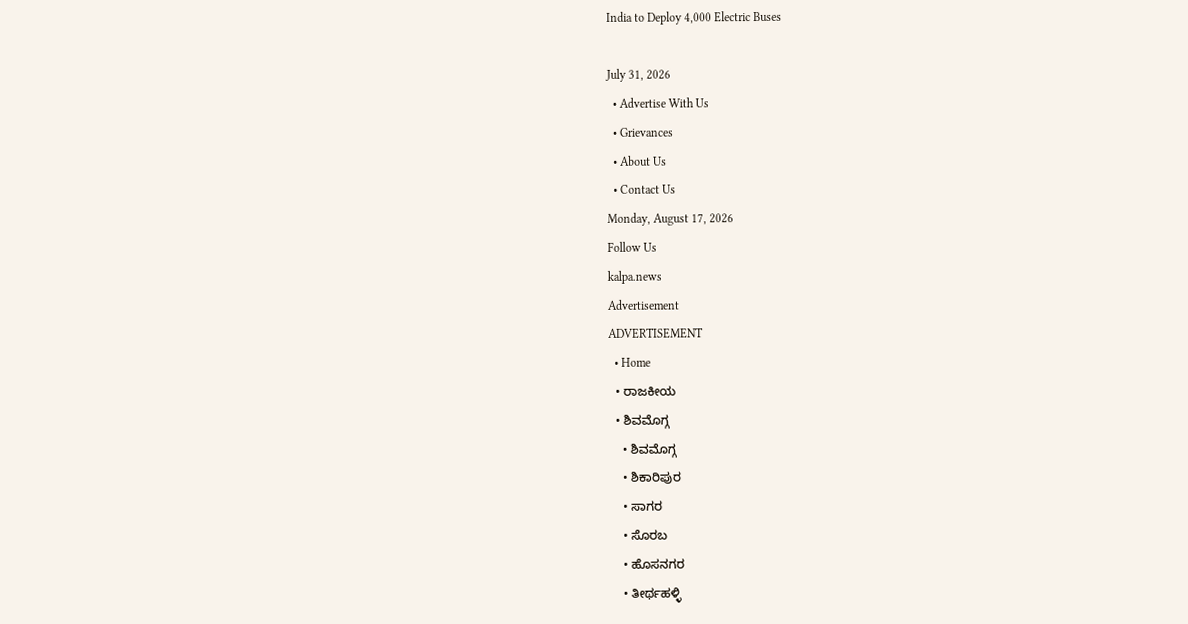India to Deploy 4,000 Electric Buses

July 31, 2026
  • Advertise With Us
  • Grievances
  • About Us
  • Contact Us
Monday, August 17, 2026
Follow Us
kalpa.news
Advertisement
ADVERTISEMENT
  • Home
  • ರಾಜಕೀಯ
  • ಶಿವಮೊಗ್ಗ
    • ಶಿವಮೊಗ್ಗ
    • ಶಿಕಾರಿಪುರ
    • ಸಾಗರ
    • ಸೊರಬ
    • ಹೊಸನಗರ
    • ತೀರ್ಥಹಳ್ಳಿ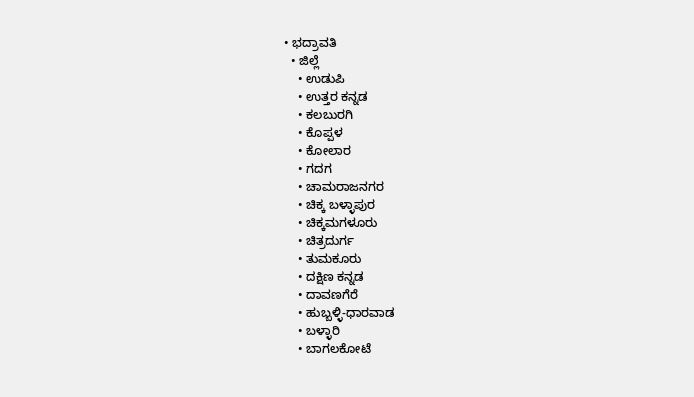• ಭದ್ರಾವತಿ
  • ಜಿಲ್ಲೆ
    • ಉಡುಪಿ
    • ಉತ್ತರ ಕನ್ನಡ
    • ಕಲಬುರಗಿ
    • ಕೊಪ್ಪಳ
    • ಕೋಲಾರ
    • ಗದಗ
    • ಚಾಮರಾಜನಗರ
    • ಚಿಕ್ಕ ಬಳ್ಳಾಪುರ
    • ಚಿಕ್ಕಮಗಳೂರು
    • ಚಿತ್ರದುರ್ಗ
    • ತುಮಕೂರು
    • ದಕ್ಷಿಣ ಕನ್ನಡ
    • ದಾವಣಗೆರೆ
    • ಹುಬ್ಬಳ್ಳಿ-ಧಾರವಾಡ
    • ಬಳ್ಳಾರಿ
    • ಬಾಗಲಕೋಟೆ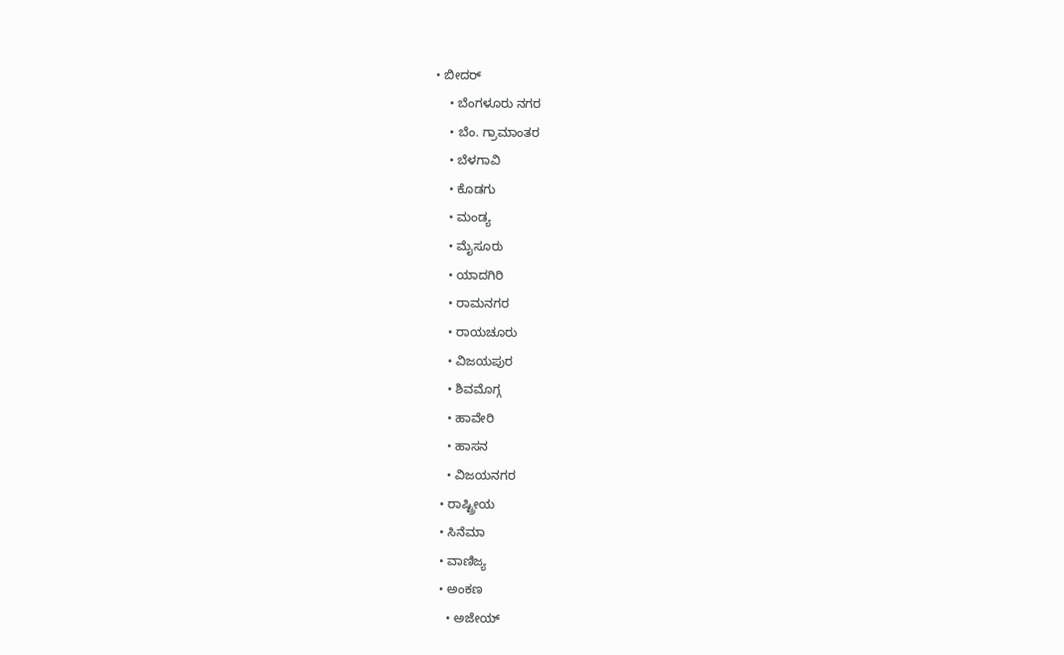• ಬೀದರ್
    • ಬೆಂಗಳೂರು ನಗರ
    • ಬೆಂ. ಗ್ರಾಮಾಂತರ
    • ಬೆಳಗಾವಿ
    • ಕೊಡಗು
    • ಮಂಡ್ಯ
    • ಮೈಸೂರು
    • ಯಾದಗಿರಿ
    • ರಾಮನಗರ
    • ರಾಯಚೂರು
    • ವಿಜಯಪುರ
    • ಶಿವಮೊಗ್ಗ
    • ಹಾವೇರಿ
    • ಹಾಸನ
    • ವಿಜಯನಗರ
  • ರಾಷ್ಟ್ರೀಯ
  • ಸಿನೆಮಾ
  • ವಾಣಿಜ್ಯ
  • ಅಂಕಣ
    • ಅಜೇಯ್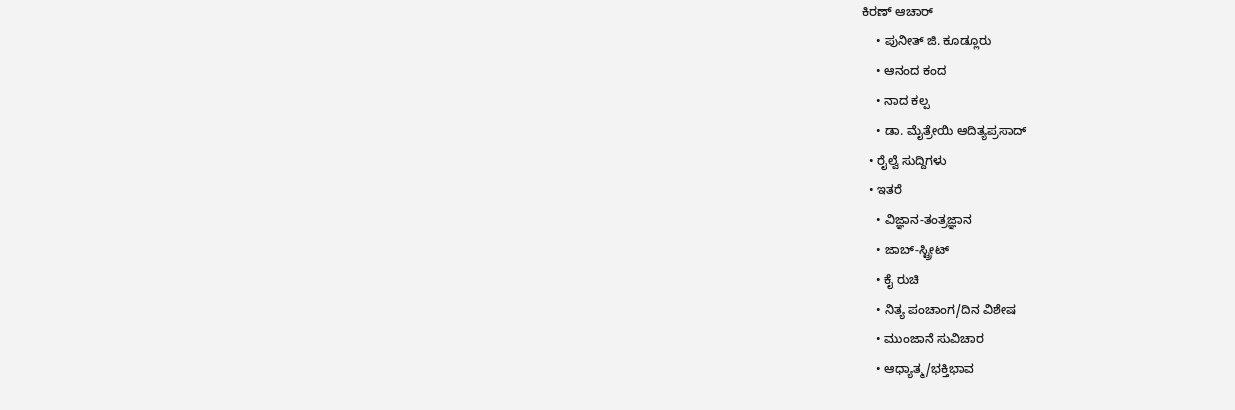ಕಿರಣ್ ಆಚಾರ್
    • ಪುನೀತ್ ಜಿ. ಕೂಡ್ಲೂರು
    • ಆನಂದ ಕಂದ
    • ನಾದ ಕಲ್ಪ
    • ಡಾ. ಮೈತ್ರೇಯಿ ಆದಿತ್ಯಪ್ರಸಾದ್
  • ರೈಲ್ವೆ ಸುದ್ದಿಗಳು
  • ಇತರೆ
    • ವಿಜ್ಞಾನ-ತಂತ್ರಜ್ಞಾನ
    • ಜಾಬ್-ಸ್ಟ್ರೀಟ್
    • ಕೈ ರುಚಿ
    • ನಿತ್ಯ ಪಂಚಾಂಗ/ದಿನ ವಿಶೇಷ
    • ಮುಂಜಾನೆ ಸುವಿಚಾರ
    • ಆಧ್ಯಾತ್ಮ/ಭಕ್ತಿಭಾವ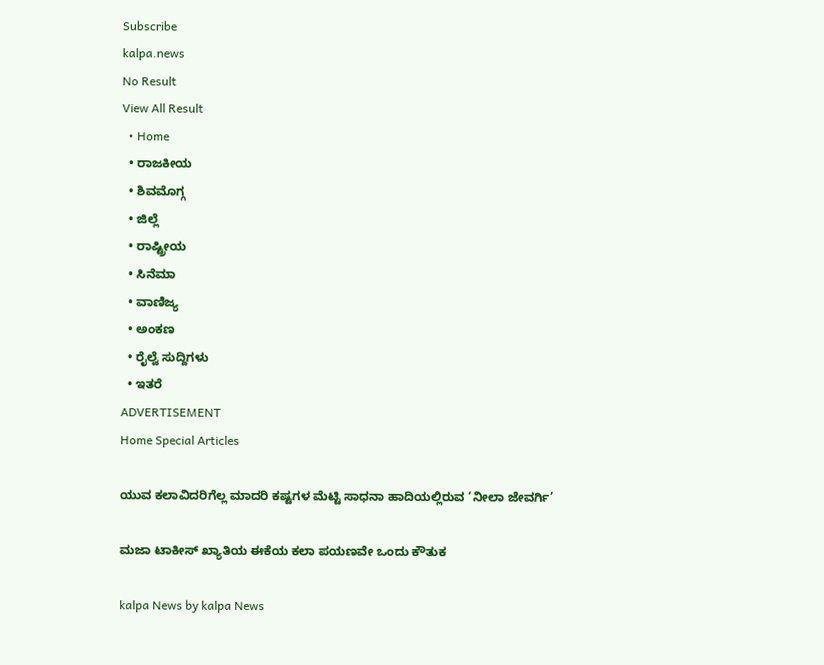Subscribe
kalpa.news
No Result
View All Result
  • Home
  • ರಾಜಕೀಯ
  • ಶಿವಮೊಗ್ಗ
  • ಜಿಲ್ಲೆ
  • ರಾಷ್ಟ್ರೀಯ
  • ಸಿನೆಮಾ
  • ವಾಣಿಜ್ಯ
  • ಅಂಕಣ
  • ರೈಲ್ವೆ ಸುದ್ದಿಗಳು
  • ಇತರೆ
ADVERTISEMENT
Home Special Articles

ಯುವ ಕಲಾವಿದರಿಗೆಲ್ಲ ಮಾದರಿ ಕಷ್ಟಗಳ ಮೆಟ್ಟಿ ಸಾಧನಾ ಹಾದಿಯಲ್ಲಿರುವ ‘ನೀಲಾ ಜೇವರ್ಗಿ’

ಮಜಾ ಟಾಕೀಸ್ ಖ್ಯಾತಿಯ ಈಕೆಯ ಕಲಾ ಪಯಣವೇ ಒಂದು ಕೌತುಕ

kalpa News by kalpa News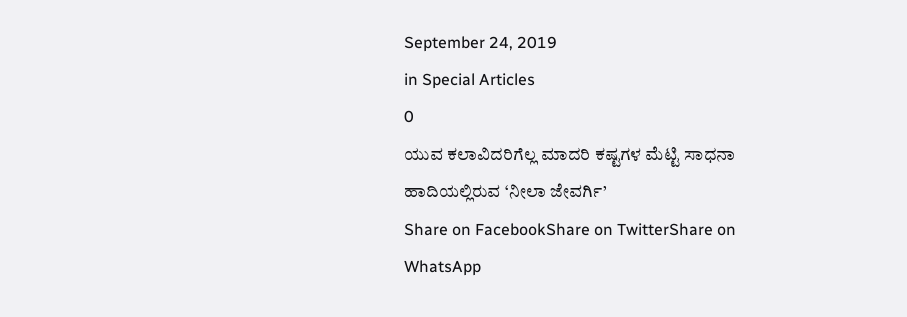September 24, 2019
in Special Articles
0
ಯುವ ಕಲಾವಿದರಿಗೆಲ್ಲ ಮಾದರಿ ಕಷ್ಟಗಳ ಮೆಟ್ಟಿ ಸಾಧನಾ ಹಾದಿಯಲ್ಲಿರುವ ‘ನೀಲಾ ಜೇವರ್ಗಿ’
Share on FacebookShare on TwitterShare on WhatsApp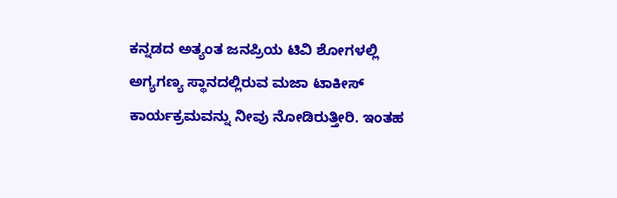ಕನ್ನಡದ ಅತ್ಯಂತ ಜನಪ್ರಿಯ ಟಿವಿ ಶೋಗಳಲ್ಲಿ ಅಗ್ಯಗಣ್ಯ ಸ್ಥಾನದಲ್ಲಿರುವ ಮಜಾ ಟಾಕೀಸ್ ಕಾರ್ಯಕ್ರಮವನ್ನು ನೀವು ನೋಡಿರುತ್ತೀರಿ. ಇಂತಹ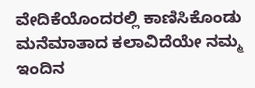ವೇದಿಕೆಯೊಂದರಲ್ಲಿ ಕಾಣಿಸಿಕೊಂಡು ಮನೆಮಾತಾದ ಕಲಾವಿದೆಯೇ ನಮ್ಮ ಇಂದಿನ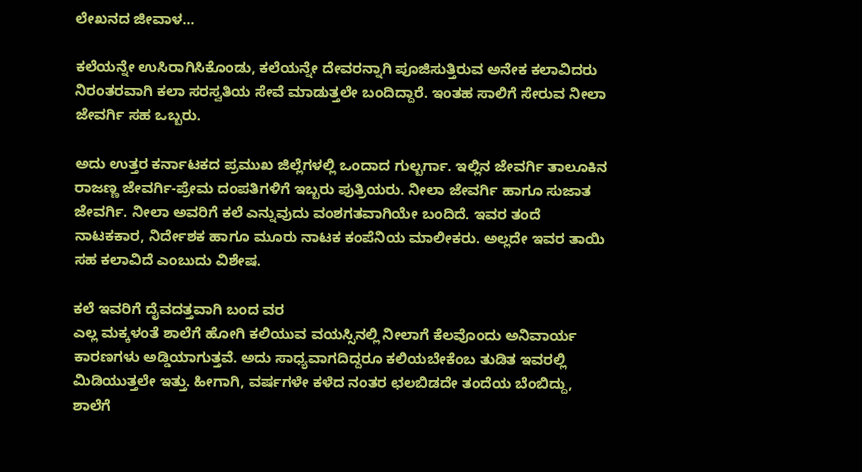ಲೇಖನದ ಜೀವಾಳ…

ಕಲೆಯನ್ನೇ ಉಸಿರಾಗಿಸಿಕೊಂಡು, ಕಲೆಯನ್ನೇ ದೇವರನ್ನಾಗಿ ಪೂಜಿಸುತ್ತಿರುವ ಅನೇಕ ಕಲಾವಿದರು ನಿರಂತರವಾಗಿ ಕಲಾ ಸರಸ್ವತಿಯ ಸೇವೆ ಮಾಡುತ್ತಲೇ ಬಂದಿದ್ದಾರೆ. ಇಂತಹ ಸಾಲಿಗೆ ಸೇರುವ ನೀಲಾ ಜೇವರ್ಗಿ ಸಹ ಒಬ್ಬರು.

ಅದು ಉತ್ತರ ಕರ್ನಾಟಕದ ಪ್ರಮುಖ ಜಿಲ್ಲೆಗಳಲ್ಲಿ ಒಂದಾದ ಗುಲ್ಬರ್ಗಾ. ಇಲ್ಲಿನ ಜೇವರ್ಗಿ ತಾಲೂಕಿನ ರಾಜಣ್ಣ ಜೇವರ್ಗಿ-ಪ್ರೇಮ ದಂಪತಿಗಳಿಗೆ ಇಬ್ಬರು ಪುತ್ರಿಯರು. ನೀಲಾ ಜೇವರ್ಗಿ ಹಾಗೂ ಸುಜಾತ ಜೇವರ್ಗಿ. ನೀಲಾ ಅವರಿಗೆ ಕಲೆ ಎನ್ನುವುದು ವಂಶಗತವಾಗಿಯೇ ಬಂದಿದೆ. ಇವರ ತಂದೆ ನಾಟಕಕಾರ, ನಿರ್ದೇಶಕ ಹಾಗೂ ಮೂರು ನಾಟಕ ಕಂಪೆನಿಯ ಮಾಲೀಕರು. ಅಲ್ಲದೇ ಇವರ ತಾಯಿ ಸಹ ಕಲಾವಿದೆ ಎಂಬುದು ವಿಶೇಷ.

ಕಲೆ ಇವರಿಗೆ ದೈವದತ್ತವಾಗಿ ಬಂದ ವರ
ಎಲ್ಲ ಮಕ್ಕಳಂತೆ ಶಾಲೆಗೆ ಹೋಗಿ ಕಲಿಯುವ ವಯಸ್ಸಿನಲ್ಲಿ ನೀಲಾಗೆ ಕೆಲವೊಂದು ಅನಿವಾರ್ಯ ಕಾರಣಗಳು ಅಡ್ಡಿಯಾಗುತ್ತವೆ. ಅದು ಸಾಧ್ಯವಾಗದಿದ್ದರೂ ಕಲಿಯಬೇಕೆಂಬ ತುಡಿತ ಇವರಲ್ಲಿ ಮಿಡಿಯುತ್ತಲೇ ಇತ್ತು. ಹೀಗಾಗಿ, ವರ್ಷಗಳೇ ಕಳೆದ ನಂತರ ಛಲಬಿಡದೇ ತಂದೆಯ ಬೆಂಬಿದ್ದು, ಶಾಲೆಗೆ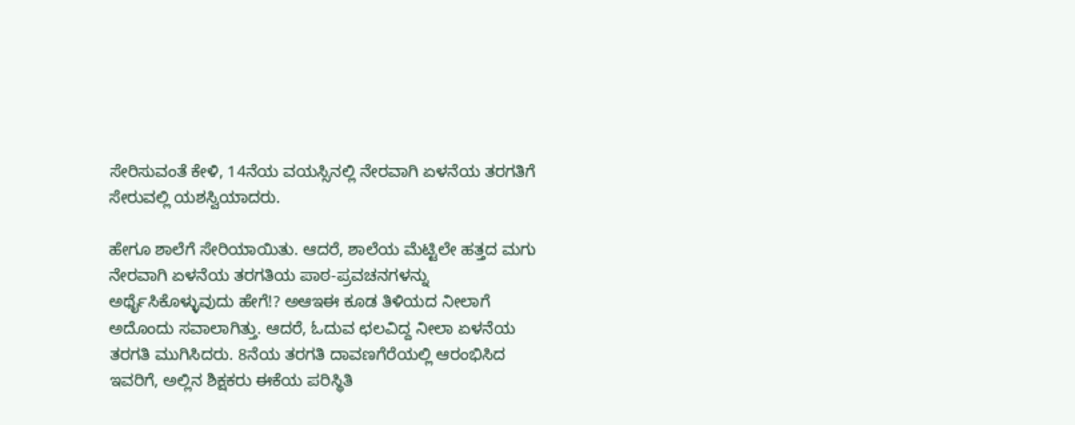ಸೇರಿಸುವಂತೆ ಕೇಳಿ, 14ನೆಯ ವಯಸ್ಸಿನಲ್ಲಿ ನೇರವಾಗಿ ಏಳನೆಯ ತರಗತಿಗೆ ಸೇರುವಲ್ಲಿ ಯಶಸ್ವಿಯಾದರು.

ಹೇಗೂ ಶಾಲೆಗೆ ಸೇರಿಯಾಯಿತು. ಆದರೆ, ಶಾಲೆಯ ಮೆಟ್ಟಿಲೇ ಹತ್ತದ ಮಗು ನೇರವಾಗಿ ಏಳನೆಯ ತರಗತಿಯ ಪಾಠ-ಪ್ರವಚನಗಳನ್ನು ಅರ್ಥೈಸಿಕೊಳ್ಳುವುದು ಹೇಗೆ!? ಅಆಇಈ ಕೂಡ ತಿಳಿಯದ ನೀಲಾಗೆ ಅದೊಂದು ಸವಾಲಾಗಿತ್ತು. ಆದರೆ, ಓದುವ ಛಲವಿದ್ದ ನೀಲಾ ಏಳನೆಯ ತರಗತಿ ಮುಗಿಸಿದರು. 8ನೆಯ ತರಗತಿ ದಾವಣಗೆರೆಯಲ್ಲಿ ಆರಂಭಿಸಿದ ಇವರಿಗೆ, ಅಲ್ಲಿನ ಶಿಕ್ಷಕರು ಈಕೆಯ ಪರಿಸ್ಥಿತಿ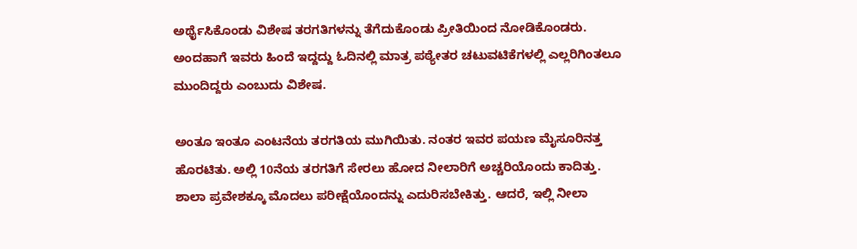ಅರ್ಥೈಸಿಕೊಂಡು ವಿಶೇಷ ತರಗತಿಗಳನ್ನು ತೆಗೆದುಕೊಂಡು ಪ್ರೀತಿಯಿಂದ ನೋಡಿಕೊಂಡರು. ಅಂದಹಾಗೆ ಇವರು ಹಿಂದೆ ಇದ್ದದ್ದು ಓದಿನಲ್ಲಿ ಮಾತ್ರ ಪಠ್ಯೇತರ ಚಟುವಟಿಕೆಗಳಲ್ಲಿ ಎಲ್ಲರಿಗಿಂತಲೂ ಮುಂದಿದ್ದರು ಎಂಬುದು ವಿಶೇಷ.

ಅಂತೂ ಇಂತೂ ಎಂಟನೆಯ ತರಗತಿಯ ಮುಗಿಯಿತು. ನಂತರ ಇವರ ಪಯಣ ಮೈಸೂರಿನತ್ತ ಹೊರಟಿತು. ಅಲ್ಲಿ 10ನೆಯ ತರಗತಿಗೆ ಸೇರಲು ಹೋದ ನೀಲಾರಿಗೆ ಅಚ್ಚರಿಯೊಂದು ಕಾದಿತ್ತು. ಶಾಲಾ ಪ್ರವೇಶಕ್ಕೂ ಮೊದಲು ಪರೀಕ್ಷೆಯೊಂದನ್ನು ಎದುರಿಸಬೇಕಿತ್ತು. ಆದರೆ, ಇಲ್ಲಿ ನೀಲಾ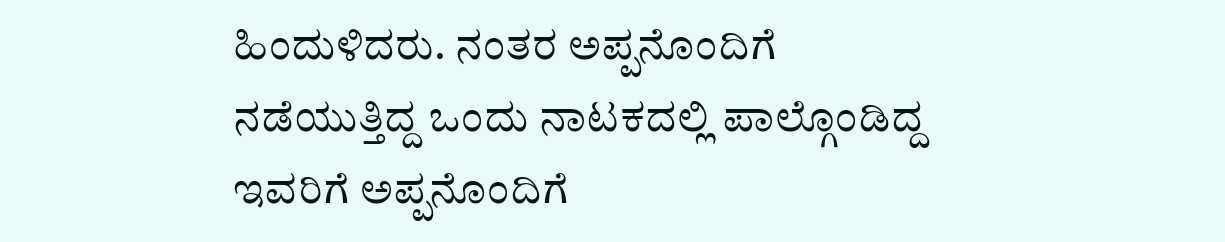ಹಿಂದುಳಿದರು. ನಂತರ ಅಪ್ಪನೊಂದಿಗೆ ನಡೆಯುತ್ತಿದ್ದ ಒಂದು ನಾಟಕದಲ್ಲಿ ಪಾಲ್ಗೊಂಡಿದ್ದ ಇವರಿಗೆ ಅಪ್ಪನೊಂದಿಗೆ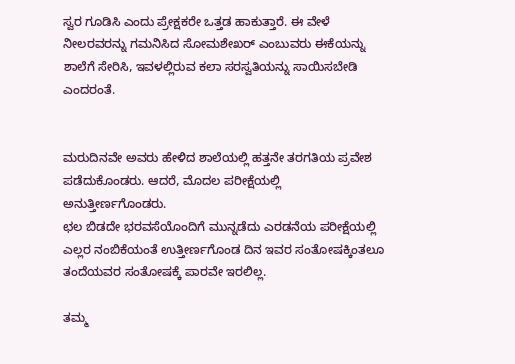ಸ್ವರ ಗೂಡಿಸಿ ಎಂದು ಪ್ರೇಕ್ಷಕರೇ ಒತ್ತಡ ಹಾಕುತ್ತಾರೆ. ಈ ವೇಳೆ ನೀಲರವರನ್ನು ಗಮನಿಸಿದ ಸೋಮಶೇಖರ್ ಎಂಬುವರು ಈಕೆಯನ್ನು ಶಾಲೆಗೆ ಸೇರಿಸಿ, ಇವಳಲ್ಲಿರುವ ಕಲಾ ಸರಸ್ವತಿಯನ್ನು ಸಾಯಿಸಬೇಡಿ ಎಂದರಂತೆ.


ಮರುದಿನವೇ ಅವರು ಹೇಳಿದ ಶಾಲೆಯಲ್ಲಿ ಹತ್ತನೇ ತರಗತಿಯ ಪ್ರವೇಶ ಪಡೆದುಕೊಂಡರು. ಆದರೆ, ಮೊದಲ ಪರೀಕ್ಷೆಯಲ್ಲಿ ಅನುತ್ತೀರ್ಣಗೊಂಡರು.
ಛಲ ಬಿಡದೇ ಭರವಸೆಯೊಂದಿಗೆ ಮುನ್ನಡೆದು ಎರಡನೆಯ ಪರೀಕ್ಷೆಯಲ್ಲಿ ಎಲ್ಲರ ನಂಬಿಕೆಯಂತೆ ಉತ್ತೀರ್ಣಗೊಂಡ ದಿನ ಇವರ ಸಂತೋಷಕ್ಕಿಂತಲೂ ತಂದೆಯವರ ಸಂತೋಷಕ್ಕೆ ಪಾರವೇ ಇರಲಿಲ್ಲ.

ತಮ್ಮ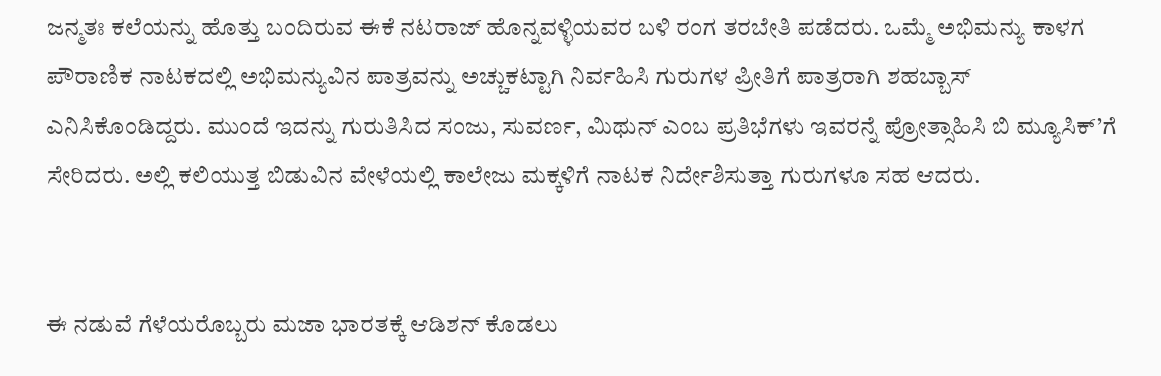ಜನ್ಮತಃ ಕಲೆಯನ್ನು ಹೊತ್ತು ಬಂದಿರುವ ಈಕೆ ನಟರಾಜ್ ಹೊನ್ನವಳ್ಳಿಯವರ ಬಳಿ ರಂಗ ತರಬೇತಿ ಪಡೆದರು. ಒಮ್ಮೆ ಅಭಿಮನ್ಯು ಕಾಳಗ ಪೌರಾಣಿಕ ನಾಟಕದಲ್ಲಿ ಅಭಿಮನ್ಯುವಿನ ಪಾತ್ರವನ್ನು ಅಚ್ಚುಕಟ್ಟಾಗಿ ನಿರ್ವಹಿಸಿ ಗುರುಗಳ ಪ್ರೀತಿಗೆ ಪಾತ್ರರಾಗಿ ಶಹಬ್ಬಾಸ್ ಎನಿಸಿಕೊಂಡಿದ್ದರು. ಮುಂದೆ ಇದನ್ನು ಗುರುತಿಸಿದ ಸಂಜು, ಸುವರ್ಣ, ಮಿಥುನ್ ಎಂಬ ಪ್ರತಿಭೆಗಳು ಇವರನ್ನೆ ಪ್ರೋತ್ಸಾಹಿಸಿ ಬಿ ಮ್ಯೂಸಿಕ್’ಗೆ ಸೇರಿದರು. ಅಲ್ಲಿ ಕಲಿಯುತ್ತ ಬಿಡುವಿನ ವೇಳೆಯಲ್ಲಿ ಕಾಲೇಜು ಮಕ್ಕಳಿಗೆ ನಾಟಕ ನಿರ್ದೇಶಿಸುತ್ತಾ ಗುರುಗಳೂ ಸಹ ಆದರು.


ಈ ನಡುವೆ ಗೆಳೆಯರೊಬ್ಬರು ಮಜಾ ಭಾರತಕ್ಕೆ ಆಡಿಶನ್ ಕೊಡಲು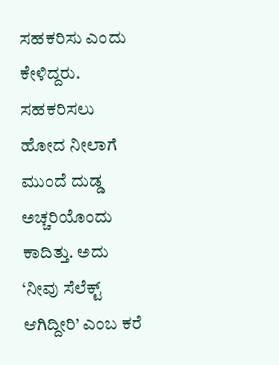ಸಹಕರಿಸು ಎಂದು ಕೇಳಿದ್ದರು. ಸಹಕರಿಸಲು ಹೋದ ನೀಲಾಗೆ ಮುಂದೆ ದುಡ್ಡ ಅಚ್ಚರಿಯೊಂದು ಕಾದಿತ್ತು. ಅದು ‘ನೀವು ಸೆಲೆಕ್ಟ್‌ ಆಗಿದ್ದೀರಿ’ ಎಂಬ ಕರೆ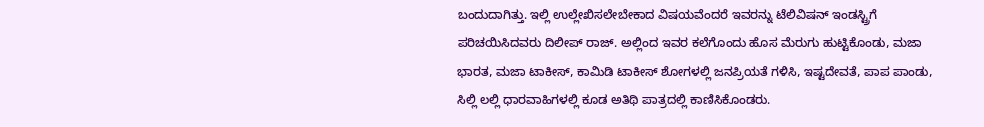ಬಂದುದಾಗಿತ್ತು. ಇಲ್ಲಿ ಉಲ್ಲೇಖಿಸಲೇಬೇಕಾದ ವಿಷಯವೆಂದರೆ ಇವರನ್ನು ಟೆಲಿವಿಷನ್ ಇಂಡಸ್ಟ್ರಿಗೆ ಪರಿಚಯಿಸಿದವರು ದಿಲೀಪ್ ರಾಜ್. ಅಲ್ಲಿಂದ ಇವರ ಕಲೆಗೊಂದು ಹೊಸ ಮೆರುಗು ಹುಟ್ಟಿಕೊಂಡು, ಮಜಾ ಭಾರತ, ಮಜಾ ಟಾಕೀಸ್, ಕಾಮಿಡಿ ಟಾಕೀಸ್ ಶೋಗಳಲ್ಲಿ ಜನಪ್ರಿಯತೆ ಗಳಿಸಿ, ಇಷ್ಟದೇವತೆ, ಪಾಪ ಪಾಂಡು, ಸಿಲ್ಲಿ ಲಲ್ಲಿ ಧಾರವಾಹಿಗಳಲ್ಲಿ ಕೂಡ ಅತಿಥಿ ಪಾತ್ರದಲ್ಲಿ ಕಾಣಿಸಿಕೊಂಡರು.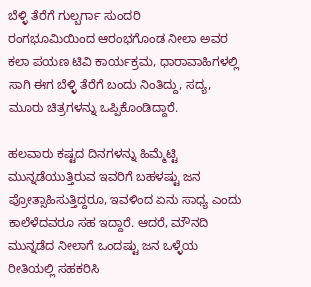ಬೆಳ್ಳಿ ತೆರೆಗೆ ಗುಲ್ಬರ್ಗಾ ಸುಂದರಿ
ರಂಗಭೂಮಿಯಿಂದ ಆರಂಭಗೊಂಡ ನೀಲಾ ಅವರ ಕಲಾ ಪಯಣ ಟಿವಿ ಕಾರ್ಯಕ್ರಮ, ಧಾರಾವಾಹಿಗಳಲ್ಲಿ ಸಾಗಿ ಈಗ ಬೆಳ್ಳಿ ತೆರೆಗೆ ಬಂದು ನಿಂತಿದ್ದು, ಸದ್ಯ, ಮೂರು ಚಿತ್ರಗಳನ್ನು ಒಪ್ಪಿಕೊಂಡಿದ್ದಾರೆ.

ಹಲವಾರು ಕಷ್ಟದ ದಿನಗಳನ್ನು ಹಿಮ್ಮೆಟ್ಟಿ ಮುನ್ನಡೆಯುತ್ತಿರುವ ಇವರಿಗೆ ಬಹಳಷ್ಟು ಜನ ಪ್ರೋತ್ಸಾಹಿಸುತ್ತಿದ್ದರೂ, ಇವಳಿಂದ ಏನು ಸಾಧ್ಯ ಎಂದು ಕಾಲೆಳೆದವರೂ ಸಹ ಇದ್ದಾರೆ. ಆದರೆ, ಮೌನದಿ ಮುನ್ನಡೆದ ನೀಲಾಗೆ ಒಂದಷ್ಟು ಜನ ಒಳ್ಳೆಯ ರೀತಿಯಲ್ಲಿ ಸಹಕರಿಸಿ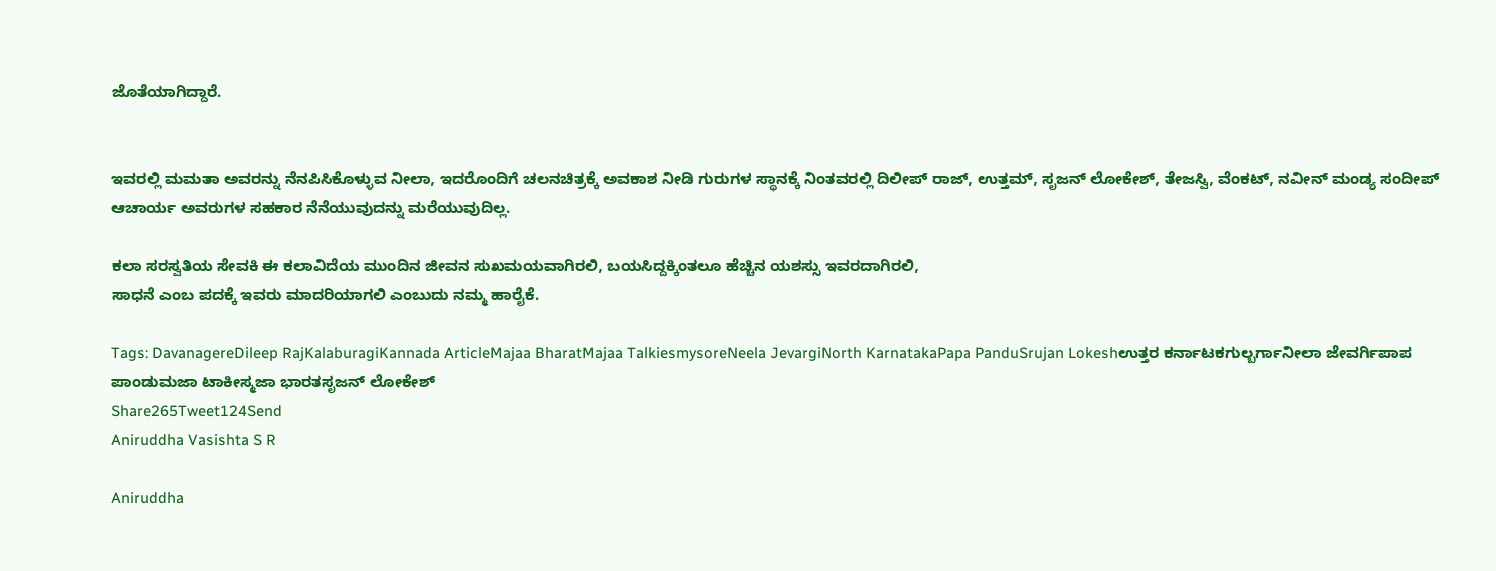ಜೊತೆಯಾಗಿದ್ದಾರೆ.


ಇವರಲ್ಲಿ ಮಮತಾ ಅವರನ್ನು ನೆನಪಿಸಿಕೊಳ್ಳುವ ನೀಲಾ, ಇದರೊಂದಿಗೆ ಚಲನಚಿತ್ರಕ್ಕೆ ಅವಕಾಶ ನೀಡಿ ಗುರುಗಳ ಸ್ಥಾನಕ್ಕೆ ನಿಂತವರಲ್ಲಿ ದಿಲೀಪ್ ರಾಜ್, ಉತ್ತಮ್, ಸೃಜನ್ ಲೋಕೇಶ್, ತೇಜಸ್ವಿ, ವೆಂಕಟ್, ನವೀನ್ ಮಂಡ್ಯ ಸಂದೀಪ್ ಆಚಾರ್ಯ ಅವರುಗಳ ಸಹಕಾರ ನೆನೆಯುವುದನ್ನು ಮರೆಯುವುದಿಲ್ಲ.

ಕಲಾ ಸರಸ್ವತಿಯ ಸೇವಕಿ ಈ ಕಲಾವಿದೆಯ ಮುಂದಿನ ಜೀವನ ಸುಖಮಯವಾಗಿರಲಿ, ಬಯಸಿದ್ದಕ್ಕಿಂತಲೂ ಹೆಚ್ಚಿನ ಯಶಸ್ಸು ಇವರದಾಗಿರಲಿ,
ಸಾಧನೆ ಎಂಬ ಪದಕ್ಕೆ ಇವರು ಮಾದರಿಯಾಗಲಿ ಎಂಬುದು ನಮ್ಮ ಹಾರೈಕೆ.

Tags: DavanagereDileep RajKalaburagiKannada ArticleMajaa BharatMajaa TalkiesmysoreNeela JevargiNorth KarnatakaPapa PanduSrujan Lokeshಉತ್ತರ ಕರ್ನಾಟಕಗುಲ್ಬರ್ಗಾನೀಲಾ ಜೇವರ್ಗಿಪಾಪ ಪಾಂಡುಮಜಾ ಟಾಕೀಸ್ಮಜಾ ಭಾರತಸೃಜನ್ ಲೋಕೇಶ್
Share265Tweet124Send
Aniruddha Vasishta S R

Aniruddha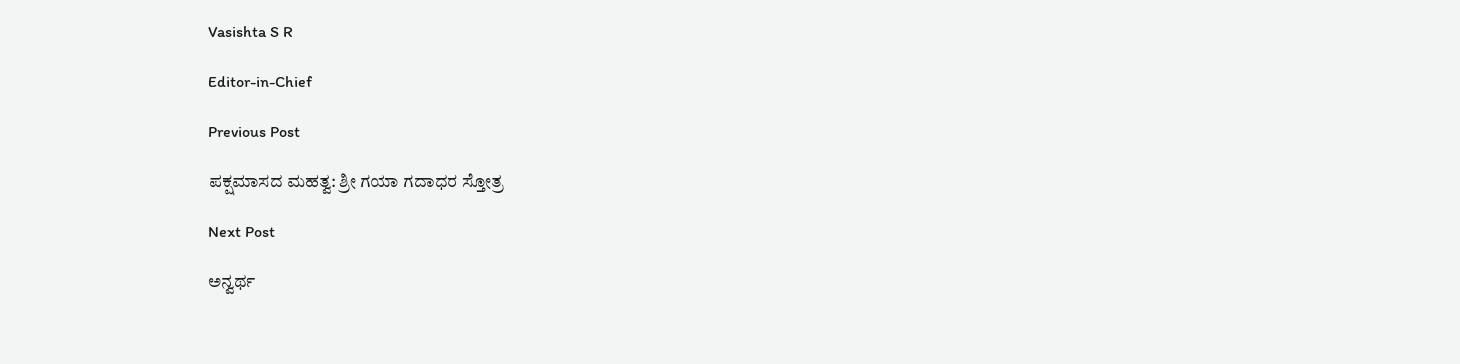Vasishta S R

Editor-in-Chief

Previous Post

ಪಕ್ಷಮಾಸದ ಮಹತ್ವ: ಶ್ರೀ ಗಯಾ ಗದಾಧರ ಸ್ತೋತ್ರ

Next Post

ಅನ್ವರ್ಥ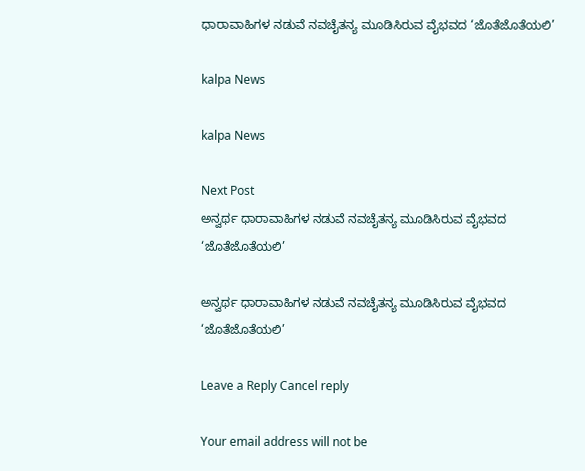ಧಾರಾವಾಹಿಗಳ ನಡುವೆ ನವಚೈತನ್ಯ ಮೂಡಿಸಿರುವ ವೈಭವದ ‘ಜೊತೆಜೊತೆಯಲಿ’

kalpa News

kalpa News

Next Post
ಅನ್ವರ್ಥ ಧಾರಾವಾಹಿಗಳ ನಡುವೆ ನವಚೈತನ್ಯ ಮೂಡಿಸಿರುವ ವೈಭವದ ‘ಜೊತೆಜೊತೆಯಲಿ’

ಅನ್ವರ್ಥ ಧಾರಾವಾಹಿಗಳ ನಡುವೆ ನವಚೈತನ್ಯ ಮೂಡಿಸಿರುವ ವೈಭವದ ‘ಜೊತೆಜೊತೆಯಲಿ’

Leave a Reply Cancel reply

Your email address will not be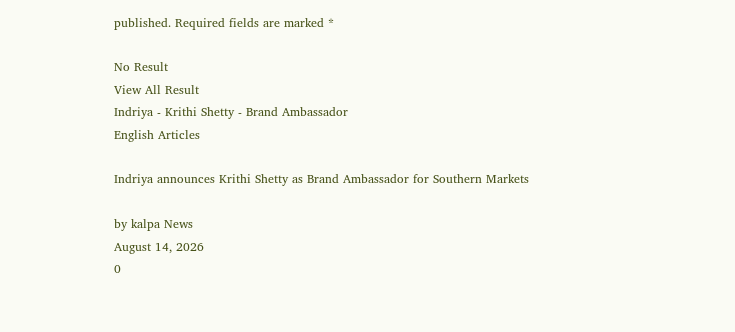published. Required fields are marked *

No Result
View All Result
Indriya - Krithi Shetty - Brand Ambassador
English Articles

Indriya announces Krithi Shetty as Brand Ambassador for Southern Markets

by kalpa News
August 14, 2026
0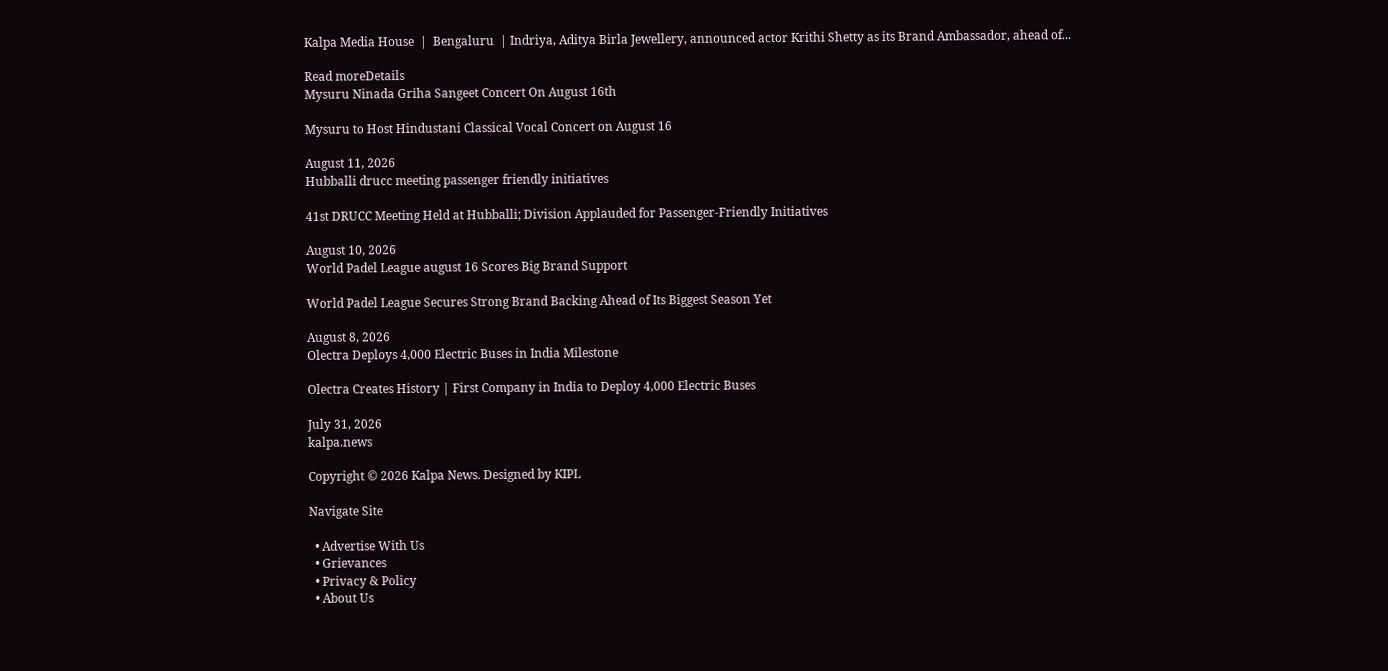Kalpa Media House  |  Bengaluru  | Indriya, Aditya Birla Jewellery, announced actor Krithi Shetty as its Brand Ambassador, ahead of...

Read moreDetails
Mysuru Ninada Griha Sangeet Concert On August 16th

Mysuru to Host Hindustani Classical Vocal Concert on August 16

August 11, 2026
Hubballi drucc meeting passenger friendly initiatives

41st DRUCC Meeting Held at Hubballi; Division Applauded for Passenger-Friendly Initiatives

August 10, 2026
World Padel League august 16 Scores Big Brand Support

World Padel League Secures Strong Brand Backing Ahead of Its Biggest Season Yet

August 8, 2026
Olectra Deploys 4,000 Electric Buses in India Milestone

Olectra Creates History | First Company in India to Deploy 4,000 Electric Buses

July 31, 2026
kalpa.news

Copyright © 2026 Kalpa News. Designed by KIPL

Navigate Site

  • Advertise With Us
  • Grievances
  • Privacy & Policy
  • About Us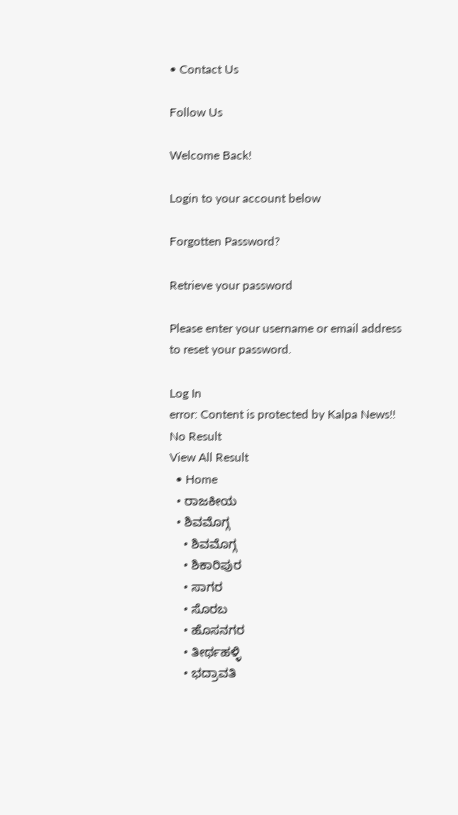• Contact Us

Follow Us

Welcome Back!

Login to your account below

Forgotten Password?

Retrieve your password

Please enter your username or email address to reset your password.

Log In
error: Content is protected by Kalpa News!!
No Result
View All Result
  • Home
  • ರಾಜಕೀಯ
  • ಶಿವಮೊಗ್ಗ
    • ಶಿವಮೊಗ್ಗ
    • ಶಿಕಾರಿಪುರ
    • ಸಾಗರ
    • ಸೊರಬ
    • ಹೊಸನಗರ
    • ತೀರ್ಥಹಳ್ಳಿ
    • ಭದ್ರಾವತಿ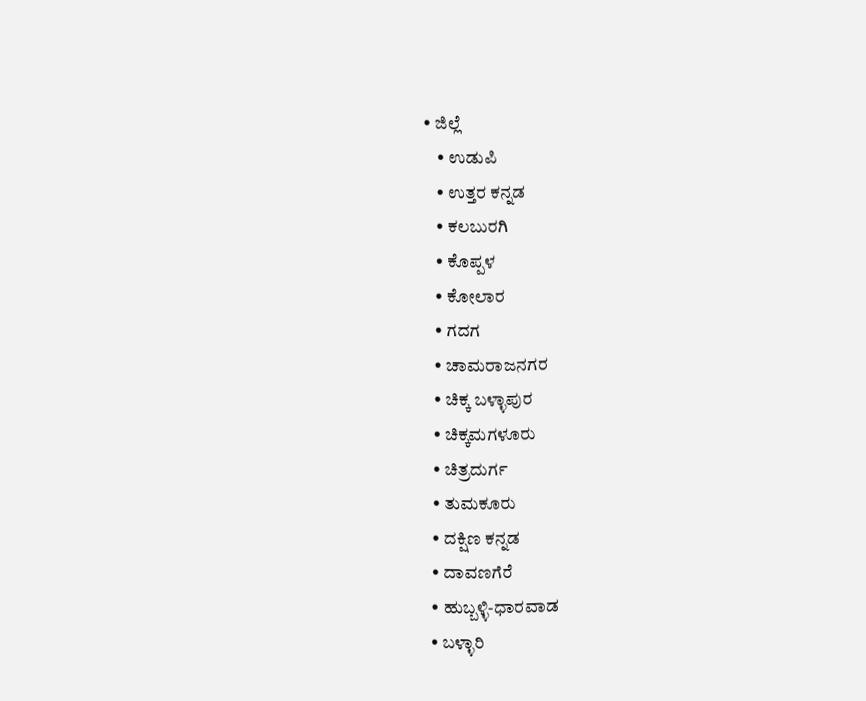• ಜಿಲ್ಲೆ
    • ಉಡುಪಿ
    • ಉತ್ತರ ಕನ್ನಡ
    • ಕಲಬುರಗಿ
    • ಕೊಪ್ಪಳ
    • ಕೋಲಾರ
    • ಗದಗ
    • ಚಾಮರಾಜನಗರ
    • ಚಿಕ್ಕ ಬಳ್ಳಾಪುರ
    • ಚಿಕ್ಕಮಗಳೂರು
    • ಚಿತ್ರದುರ್ಗ
    • ತುಮಕೂರು
    • ದಕ್ಷಿಣ ಕನ್ನಡ
    • ದಾವಣಗೆರೆ
    • ಹುಬ್ಬಳ್ಳಿ-ಧಾರವಾಡ
    • ಬಳ್ಳಾರಿ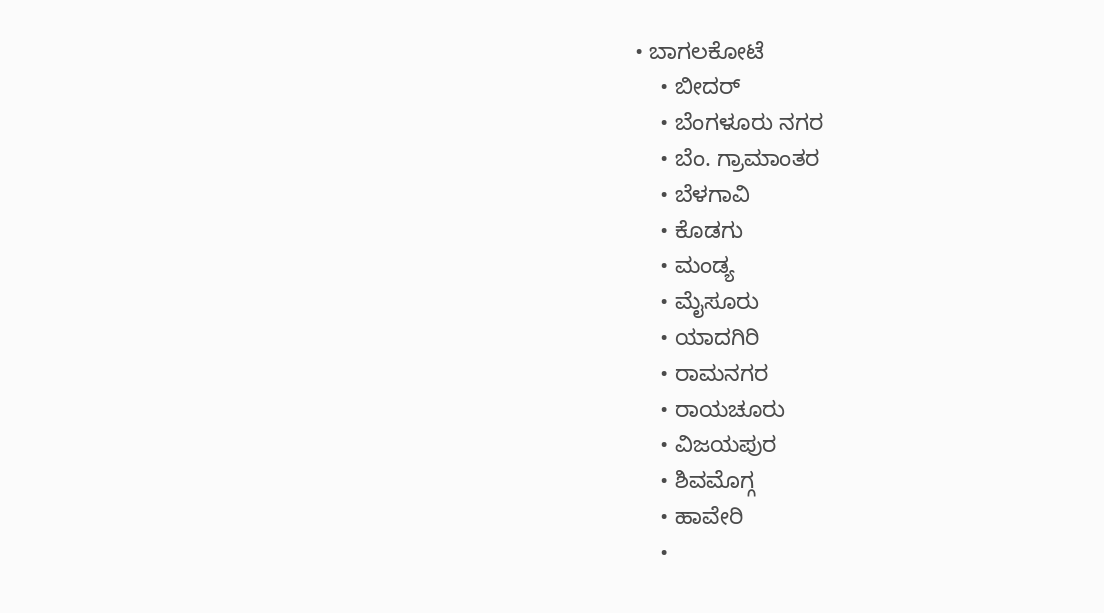• ಬಾಗಲಕೋಟೆ
    • ಬೀದರ್
    • ಬೆಂಗಳೂರು ನಗರ
    • ಬೆಂ. ಗ್ರಾಮಾಂತರ
    • ಬೆಳಗಾವಿ
    • ಕೊಡಗು
    • ಮಂಡ್ಯ
    • ಮೈಸೂರು
    • ಯಾದಗಿರಿ
    • ರಾಮನಗರ
    • ರಾಯಚೂರು
    • ವಿಜಯಪುರ
    • ಶಿವಮೊಗ್ಗ
    • ಹಾವೇರಿ
    •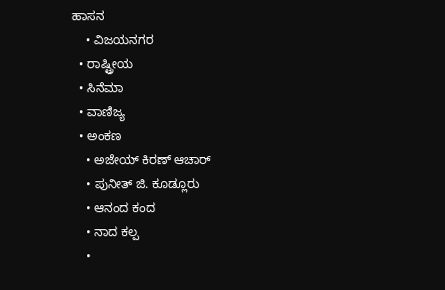ಹಾಸನ
    • ವಿಜಯನಗರ
  • ರಾಷ್ಟ್ರೀಯ
  • ಸಿನೆಮಾ
  • ವಾಣಿಜ್ಯ
  • ಅಂಕಣ
    • ಅಜೇಯ್ ಕಿರಣ್ ಆಚಾರ್
    • ಪುನೀತ್ ಜಿ. ಕೂಡ್ಲೂರು
    • ಆನಂದ ಕಂದ
    • ನಾದ ಕಲ್ಪ
    •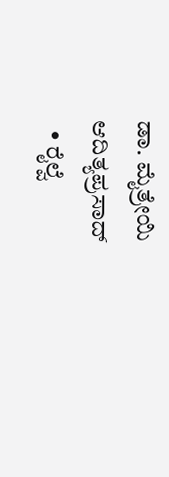ಡಾ. ಮೈತ್ರೇಯಿ ಆದಿತ್ಯಪ್ರಸಾದ್
  • ರೈಲ್ವೆ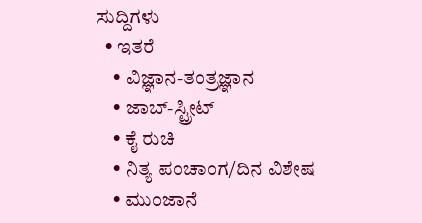ಸುದ್ದಿಗಳು
  • ಇತರೆ
    • ವಿಜ್ಞಾನ-ತಂತ್ರಜ್ಞಾನ
    • ಜಾಬ್-ಸ್ಟ್ರೀಟ್
    • ಕೈ ರುಚಿ
    • ನಿತ್ಯ ಪಂಚಾಂಗ/ದಿನ ವಿಶೇಷ
    • ಮುಂಜಾನೆ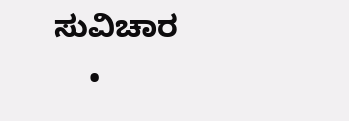ಸುವಿಚಾರ
    •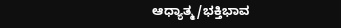ಆಧ್ಯಾತ್ಮ/ಭಕ್ತಿಭಾವ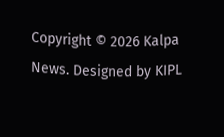Copyright © 2026 Kalpa News. Designed by KIPL